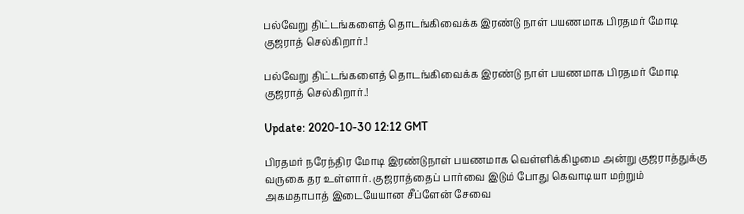பல்வேறு திட்டங்களைத் தொடங்கிவைக்க இரண்டு நாள் பயணமாக பிரதமர் மோடி குஜராத் செல்கிறார்.!

பல்வேறு திட்டங்களைத் தொடங்கிவைக்க இரண்டு நாள் பயணமாக பிரதமர் மோடி குஜராத் செல்கிறார்.!

Update: 2020-10-30 12:12 GMT

பிரதமர் நரேந்திர மோடி இரண்டுநாள் பயணமாக வெள்ளிக்கிழமை அன்று குஜராத்துக்கு வருகை தர உள்ளார். குஜராத்தைப் பார்வை இடும் போது கெவாடியா மற்றும் அகமதாபாத் இடையேயான சீப்ளேன் சேவை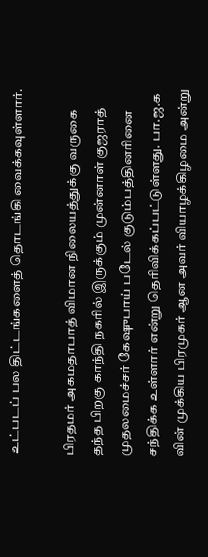உட்படப் பல திட்டங்களைத் தொடங்கி வைக்கவுள்ளார்.

பிரதமர் அகமதாபாத் விமான நிலையத்துக்கு வருகை தந்த பிறகு காந்தி நகரில் இருக்கும் முன்னாள் குஜராத் முதலமைச்சர் கேஷுபாய் படேல் குடும்பத்தினரினை சந்திக்க உள்ளார் என்று தெரிவிக்கப்பட்டுள்ளது. பா.ஜ.க வின் முக்கிய பிரமுகர் ஆன அவர் வியாழக்கிழமை அன்று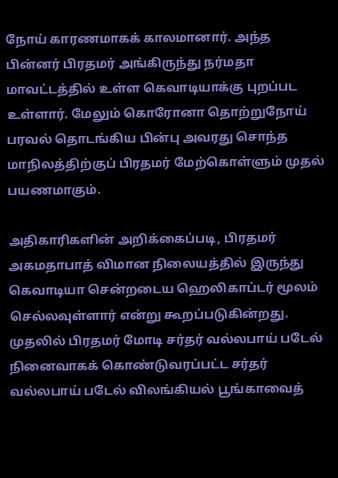நோய் காரணமாகக் காலமானார். அந்த பின்னர் பிரதமர் அங்கிருந்து நர்மதா மாவட்டத்தில் உள்ள கெவாடியாக்கு புறப்பட உள்ளார். மேலும் கொரோனா தொற்றுநோய் பரவல் தொடங்கிய பின்பு அவரது சொந்த மாநிலத்திற்குப் பிரதமர் மேற்கொள்ளும் முதல் பயணமாகும்.

அதிகாரிகளின் அறிக்கைப்படி, பிரதமர் அகமதாபாத் விமான நிலையத்தில் இருந்து கெவாடியா சென்றடைய ஹெலிகாப்டர் மூலம் செல்லவுள்ளார் என்று கூறப்படுகின்றது. முதலில் பிரதமர் மோடி சர்தர் வல்லபாய் படேல் நினைவாகக் கொண்டுவரப்பட்ட சர்தர் வல்லபாய் படேல் விலங்கியல் பூங்காவைத்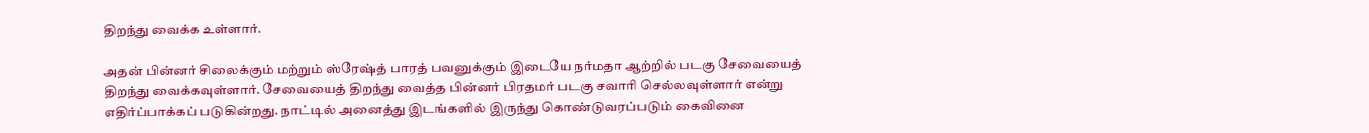திறந்து வைக்க உள்ளார்.

அதன் பின்னர் சிலைக்கும் மற்றும் ஸ்ரேஷ்த் பாரத் பவனுக்கும் இடையே நர்மதா ஆற்றில் படகு சேவையைத் திறந்து வைக்கவுள்ளார். சேவையைத் திறந்து வைத்த பின்னர் பிரதமர் படகு சவாரி செல்லவுள்ளார் என்று எதிர்ப்பாக்கப் படுகின்றது. நாட்டில் அனைத்து இடங்களில் இருந்து கொண்டுவரப்படும் கைவினை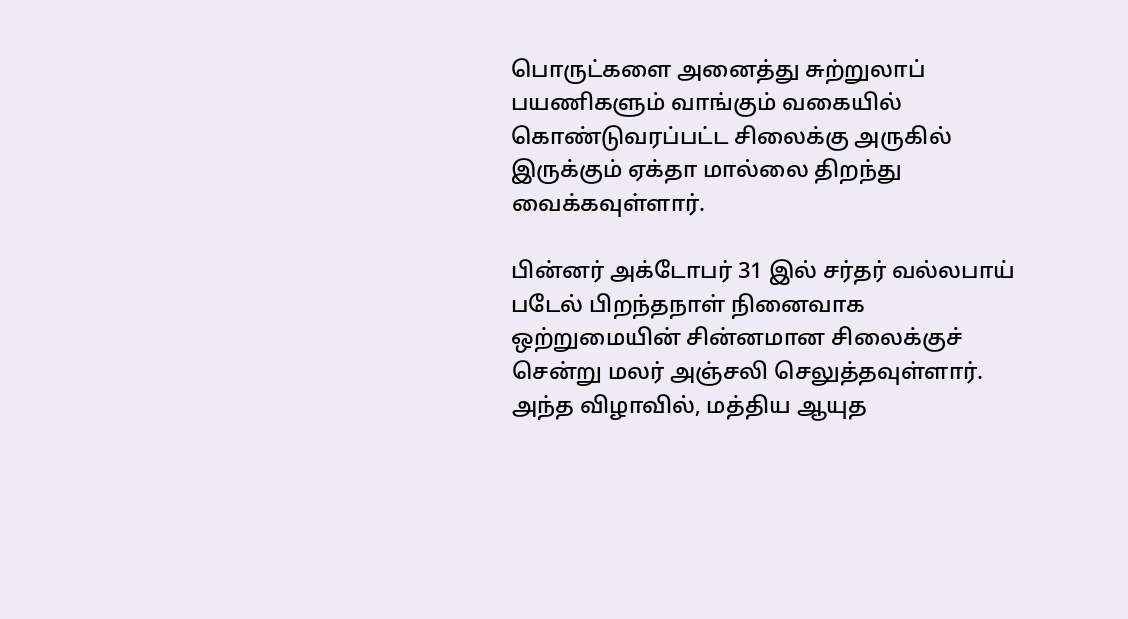பொருட்களை அனைத்து சுற்றுலாப் பயணிகளும் வாங்கும் வகையில் கொண்டுவரப்பட்ட சிலைக்கு அருகில் இருக்கும் ஏக்தா மால்லை திறந்து வைக்கவுள்ளார்.

பின்னர் அக்டோபர் 31 இல் சர்தர் வல்லபாய் படேல் பிறந்தநாள் நினைவாக ஒற்றுமையின் சின்னமான சிலைக்குச் சென்று மலர் அஞ்சலி செலுத்தவுள்ளார். அந்த விழாவில், மத்திய ஆயுத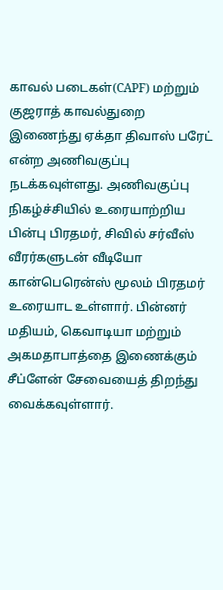காவல் படைகள்(CAPF) மற்றும் குஜராத் காவல்துறை இணைந்து ஏக்தா திவாஸ் பரேட் என்ற அணிவகுப்பு நடக்கவுள்ளது. அணிவகுப்பு நிகழ்ச்சியில் உரையாற்றிய பின்பு பிரதமர், சிவில் சர்வீஸ் வீரர்களுடன் வீடியோ கான்பெரென்ஸ் மூலம் பிரதமர் உரையாட உள்ளார். பின்னர் மதியம், கெவாடியா மற்றும் அகமதாபாத்தை இணைக்கும் சீப்ளேன் சேவையைத் திறந்து வைக்கவுள்ளார்.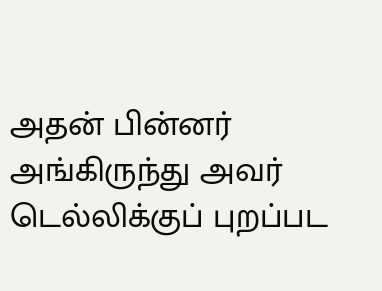அதன் பின்னர் அங்கிருந்து அவர் டெல்லிக்குப் புறப்பட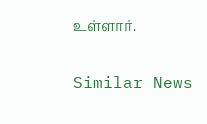உள்ளார்.

Similar News